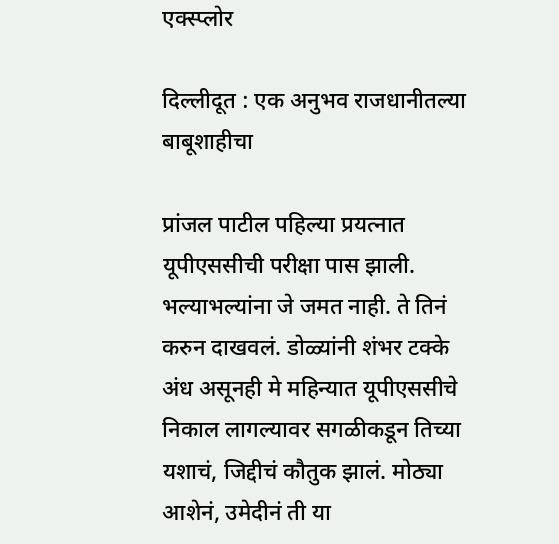एक्स्प्लोर

दिल्लीदूत : एक अनुभव राजधानीतल्या बाबूशाहीचा

प्रांजल पाटील पहिल्या प्रयत्नात यूपीएससीची परीक्षा पास झाली. भल्याभल्यांना जे जमत नाही. ते तिनं करुन दाखवलं. डोळ्यांनी शंभर टक्के अंध असूनही मे महिन्यात यूपीएससीचे निकाल लागल्यावर सगळीकडून तिच्या यशाचं, जिद्दीचं कौतुक झालं. मोठ्या आशेनं, उमेदीनं ती या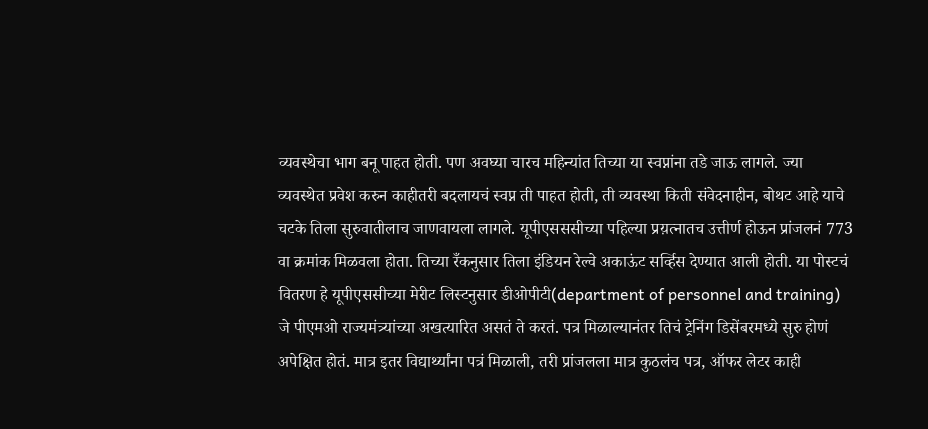व्यवस्थेचा भाग बनू पाहत होती. पण अवघ्या चारच महिन्यांत तिच्या या स्वप्नांना तडे जाऊ लागले. ज्या व्यवस्थेत प्रवेश करुन काहीतरी बदलायचं स्वप्न ती पाहत होती, ती व्यवस्था किती संवेदनाहीन, बोथट आहे याचे चटके तिला सुरुवातीलाच जाणवायला लागले. यूपीएसससीच्या पहिल्या प्रय़त्नातच उत्तीर्ण होऊन प्रांजलनं 773 वा क्रमांक मिळवला होता. तिच्या रँकनुसार तिला इंडियन रेल्वे अकाऊंट सर्व्हिस देण्यात आली होती. या पोस्टचं वितरण हे यूपीएससीच्या मेरीट लिस्टनुसार डीओपीटी(department of personnel and training) जे पीएमओ राज्यमंत्र्यांच्या अखत्यारित असतं ते करतं. पत्र मिळाल्यानंतर तिचं ट्रेनिंग डिसेंबरमध्ये सुरु होणं अपेक्षित होतं. मात्र इतर विद्यार्थ्यांना पत्रं मिळाली, तरी प्रांजलला मात्र कुठलंच पत्र, ऑफर लेटर काही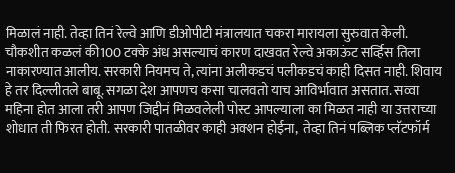मिळालं नाही. तेव्हा तिनं रेल्वे आणि डीओपीटी मंत्रालयात चकरा मारायला सुरुवात केली. चौकशीत कळलं की100 टक्के अंध असल्याचं कारण दाखवत रेल्वे अकाऊंट सर्व्हिस तिला नाकारण्यात आलीय. सरकारी नियमच ते, त्यांना अलीकडचं पलीकडचं काही दिसत नाही. शिवाय हे तर दिल्लीतले बाबू. सगळा देश आपणच कसा चालवतो याच आविर्भावात असतात. सव्वा महिना होत आला तरी आपण जिद्दीनं मिळवलेली पोस्ट आपल्याला का मिळत नाही या उत्तराच्या शोधात ती फिरत होती. सरकारी पातळीवर काही अक्शन होईना,  तेव्हा तिनं पब्लिक प्लॅटफॉर्म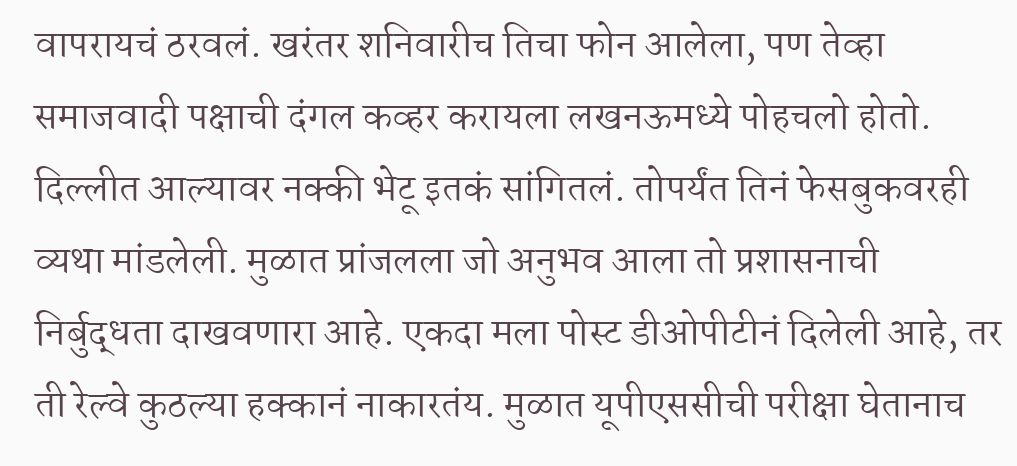वापरायचं ठरवलं. खरंतर शनिवारीच तिचा फोन आलेला, पण तेव्हा समाजवादी पक्षाची दंगल कव्हर करायला लखनऊमध्ये पोहचलो होतो. दिल्लीत आल्यावर नक्की भेटू इतकं सांगितलं. तोपर्यंत तिनं फेसबुकवरही व्यथा मांडलेली. मुळात प्रांजलला जो अनुभव आला तो प्रशासनाची निर्बुद्धता दाखवणारा आहे. एकदा मला पोस्ट डीओपीटीनं दिलेली आहे, तर ती रेल्वे कुठल्या हक्कानं नाकारतंय. मुळात यूपीएससीची परीक्षा घेतानाच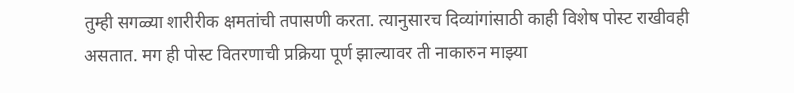तुम्ही सगळ्या शारीरीक क्षमतांची तपासणी करता. त्यानुसारच दिव्यांगांसाठी काही विशेष पोस्ट राखीवही असतात. मग ही पोस्ट वितरणाची प्रक्रिया पूर्ण झाल्यावर ती नाकारुन माझ्या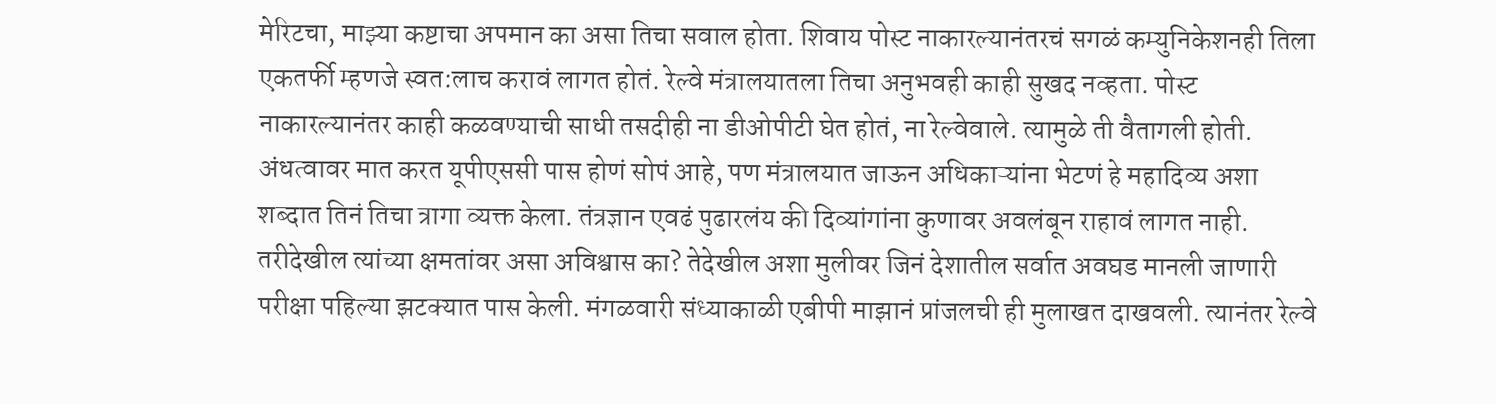मेरिटचा, माझ्या कष्टाचा अपमान का असा तिचा सवाल होता. शिवाय पोस्ट नाकारल्यानंतरचं सगळं कम्युनिकेशनही तिला एकतर्फी म्हणजे स्वत:लाच करावं लागत होतं. रेल्वे मंत्रालयातला तिचा अनुभवही काही सुखद नव्हता. पोस्ट नाकारल्यानंतर काही कळवण्याची साधी तसदीही ना डीओपीटी घेत होतं, ना रेल्वेवाले. त्यामुळे ती वैतागली होती. अंधत्वावर मात करत यूपीएससी पास होणं सोपं आहे, पण मंत्रालयात जाऊन अधिकाऱ्यांना भेटणं हे महादिव्य अशा शब्दात तिनं तिचा त्रागा व्यक्त केला. तंत्रज्ञान एवढं पुढारलंय की दिव्यांगांना कुणावर अवलंबून राहावं लागत नाही. तरीदेखील त्यांच्या क्षमतांवर असा अविश्वास का? तेदेखील अशा मुलीवर जिनं देशातील सर्वात अवघड मानली जाणारी परीक्षा पहिल्या झटक्यात पास केली. मंगळवारी संध्याकाळी एबीपी माझानं प्रांजलची ही मुलाखत दाखवली. त्यानंतर रेल्वे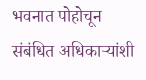भवनात पोहोचून संबंधित अधिकाऱ्यांशी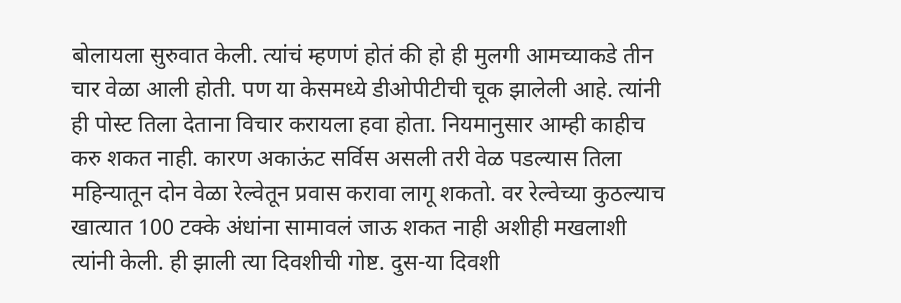बोलायला सुरुवात केली. त्यांचं म्हणणं होतं की हो ही मुलगी आमच्याकडे तीन चार वेळा आली होती. पण या केसमध्ये डीओपीटीची चूक झालेली आहे. त्यांनी ही पोस्ट तिला देताना विचार करायला हवा होता. नियमानुसार आम्ही काहीच करु शकत नाही. कारण अकाऊंट सर्विस असली तरी वेळ पडल्यास तिला महिन्यातून दोन वेळा रेल्वेतून प्रवास करावा लागू शकतो. वर रेल्वेच्या कुठल्याच खात्यात 100 टक्के अंधांना सामावलं जाऊ शकत नाही अशीही मखलाशी त्यांनी केली. ही झाली त्या दिवशीची गोष्ट. दुस-या दिवशी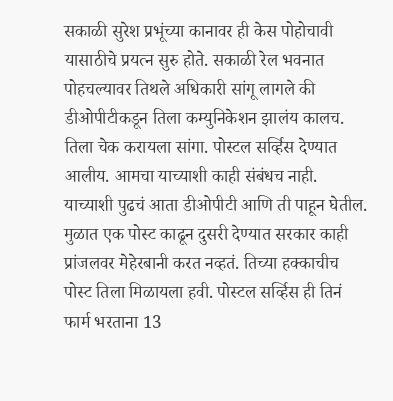सकाळी सुरेश प्रभूंच्या कानावर ही केस पोहोचावी यासाठीचे प्रयत्न सुरु होते. सकाळी रेल भवनात पोहचल्यावर तिथले अधिकारी सांगू लागले की डीओपीटीकडून तिला कम्युनिकेशन झालंय कालच. तिला चेक करायला सांगा. पोस्टल सर्व्हिस देण्यात आलीय. आमचा याच्याशी काही संबंधच नाही. याच्याशी पुढचं आता डीओपीटी आणि ती पाहून घेतील. मुळात एक पोस्ट काढून दुसरी देण्यात सरकार काही प्रांजलवर मेहेरबानी करत नव्हतं. तिच्या हक्काचीच पोस्ट तिला मिळायला हवी. पोस्टल सर्व्हिस ही तिनं फार्म भरताना 13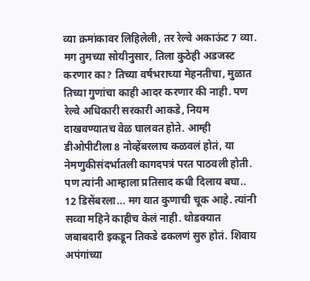व्या क्रमांकावर लिहिलेली, तर रेल्वे अकाऊंट 7 व्या. मग तुमच्या सोयीनुसार, तिला कुठेही अडजस्ट करणार का? तिच्या वर्षभराच्या मेहनतीचा, मुळात तिच्या गुणांचा काही आदर करणार की नाही. पण रेल्वे अधिकारी सरकारी आकडे, नियम दाखवण्यातच वेळ घालवत होते. आम्ही डीओपीटीला 8 नोव्हेंबरलाच कळवलं होतं, या नेमणुकीसंदर्भातली कागदपत्रं परत पाठवली होती. पण त्यांनी आम्हाला प्रतिसाद कधी दिलाय बघा.. 12 डिसेंबरला... मग यात कुणाची चूक आहे. त्यांनी सव्वा महिने काहीच केलं नाही. थोडक्यात जबाबदारी इकडून तिकडे ढकलणं सुरु होतं. शिवाय अपंगांच्या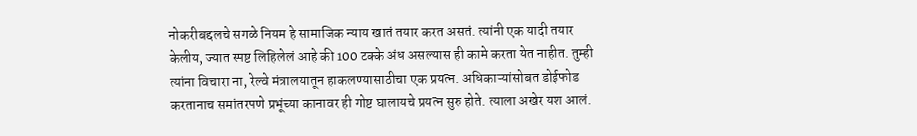नोकरीबद्दलचे सगळे नियम हे सामाजिक न्याय खातं तयार करत असतं. त्यांनी एक यादी तयार केलीय, ज्यात स्पष्ट लिहिलेलं आहे की 100 टक्के अंध असल्यास ही कामे करता येत नाहीत. तुम्ही त्यांना विचारा ना, रेल्वे मंत्रालयातून हाकलण्यासाठीचा एक प्रयत्न. अधिकाऱ्यांसोबत डोईफोड करतानाच समांतरपणे प्रभूंच्या कानावर ही गोष्ट घालायचे प्रयत्न सुरु होते. त्याला अखेर यश आलं.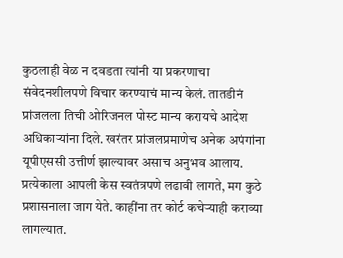कुठलाही वेळ न दवडता त्यांनी या प्रकरणाचा संवेदनशीलपणे विचार करण्याचं मान्य केलं. तातडीनं प्रांजलला तिची ओरिजनल पोस्ट मान्य करायचे आदेश अधिकाऱ्यांना दिले. खरंतर प्रांजलप्रमाणेच अनेक अपंगांना यूपीएससी उत्तीर्ण झाल्यावर असाच अनुभव आलाय. प्रत्येकाला आपली केस स्वतंत्रपणे लढावी लागते, मग कुठे प्रशासनाला जाग येते. काहींना तर कोर्ट कचेऱ्याही कराव्या लागल्यात.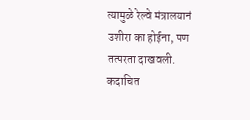त्यामुळे रेल्वे मंत्रालयानं उशीरा का होईना, पण तत्परता दाखवली. कदाचित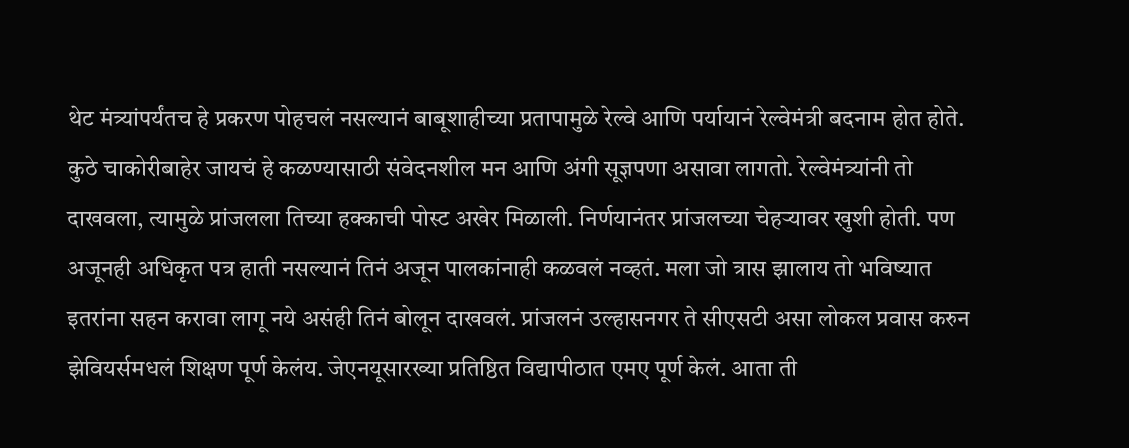थेट मंत्र्यांपर्यंतच हे प्रकरण पोहचलं नसल्यानं बाबूशाहीच्या प्रतापामुळे रेल्वे आणि पर्यायानं रेल्वेमंत्री बदनाम होत होते. कुठे चाकोरीबाहेर जायचं हे कळण्यासाठी संवेदनशील मन आणि अंगी सूज्ञपणा असावा लागतो. रेल्वेमंत्र्यांनी तो दाखवला, त्यामुळे प्रांजलला तिच्या हक्काची पोस्ट अखेर मिळाली. निर्णयानंतर प्रांजलच्या चेहऱ्यावर खुशी होती. पण अजूनही अधिकृत पत्र हाती नसल्यानं तिनं अजून पालकांनाही कळवलं नव्हतं. मला जो त्रास झालाय तो भविष्यात इतरांना सहन करावा लागू नये असंही तिनं बोलून दाखवलं. प्रांजलनं उल्हासनगर ते सीएसटी असा लोकल प्रवास करुन झेवियर्समधलं शिक्षण पूर्ण केलंय. जेएनयूसारख्या प्रतिष्ठित विद्यापीठात एमए पूर्ण केलं. आता ती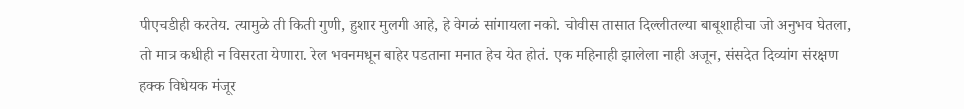पीएचडीही करतेय. त्यामुळे ती किती गुणी, हुशार मुलगी आहे, हे वेगळं सांगायला नको. चोवीस तासात दिल्लीतल्या बाबूशाहीचा जो अनुभव घेतला, तो मात्र कधीही न विसरता येणारा. रेल भवनमधून बाहेर पडताना मनात हेच येत होतं. एक महिनाही झालेला नाही अजून, संसदेत दिव्यांग संरक्षण हक्क विधेयक मंजूर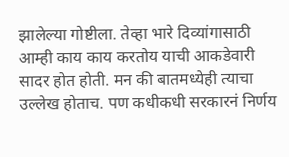झालेल्या गोष्टीला. तेव्हा भारे दिव्यांगासाठी आम्ही काय काय करतोय याची आकडेवारी सादर होत होती. मन की बातमध्येही त्याचा उल्लेख होताच. पण कधीकधी सरकारनं निर्णय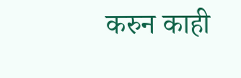करुन काही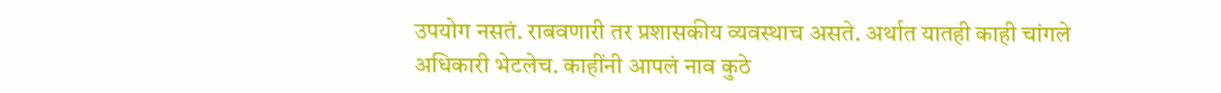उपयोग नसतं. राबवणारी तर प्रशासकीय व्यवस्थाच असते. अर्थात यातही काही चांगले अधिकारी भेटलेच. काहींनी आपलं नाव कुठे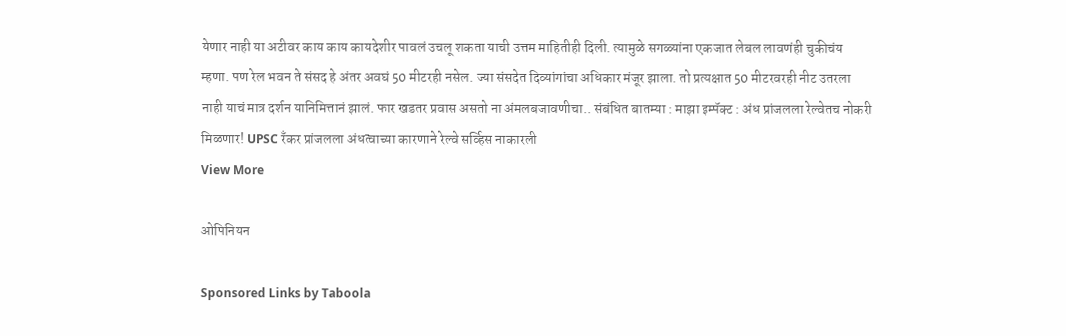येणार नाही या अटीवर काय काय कायदेशीर पावलं उचलू शकता याची उत्तम माहितीही दिली. त्यामुळे सगळ्यांना एकजात लेबल लावणंही चुकीचंय म्हणा. पण रेल भवन ते संसद हे अंतर अवघं 50 मीटरही नसेल. ज्या संसदेत दिव्यांगांचा अधिकार मंजूर झाला. तो प्रत्यक्षात 50 मीटरवरही नीट उतरला नाही याचं मात्र दर्शन यानिमित्तानं झालं. फार खडतर प्रवास असतो ना अंमलबजावणीचा.. संबंधित बातम्या : माझा इम्पॅक्ट : अंध प्रांजलला रेल्वेतच नोकरी मिळणार! UPSC रँकर प्रांजलला अंधत्वाच्या कारणाने रेल्वे सर्व्हिस नाकारली
View More

ओपिनियन

Sponsored Links by Taboola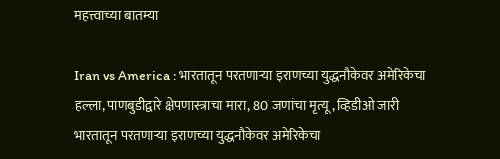महत्त्वाच्या बातम्या

Iran vs America : भारतातून परतणाऱ्या इराणच्या युद्धनौकेवर अमेरिकेचा हल्ला, पाणबुडीद्वारे क्षेपणास्त्राचा मारा, 80 जणांचा मृत्यू, व्हिडीओ जारी
भारतातून परतणाऱ्या इराणच्या युद्धनौकेवर अमेरिकेचा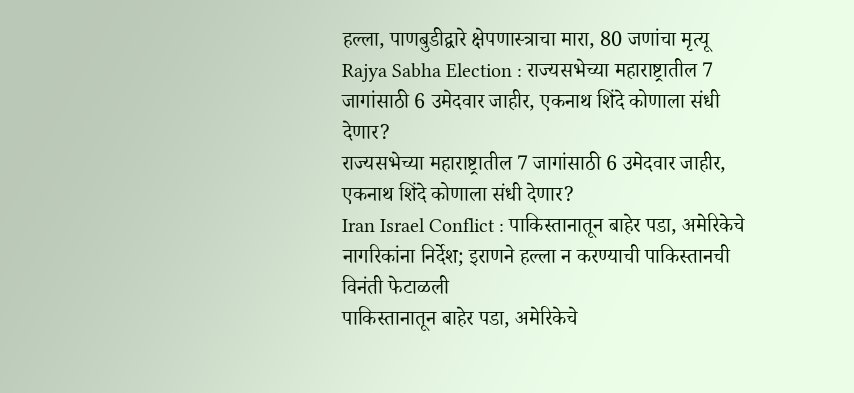हल्ला, पाणबुडीद्वारे क्षेपणास्त्राचा मारा, 80 जणांचा मृत्यू
Rajya Sabha Election : राज्यसभेच्या महाराष्ट्रातील 7 जागांसाठी 6 उमेदवार जाहीर, एकनाथ शिंदे कोणाला संधी देणार?
राज्यसभेच्या महाराष्ट्रातील 7 जागांसाठी 6 उमेदवार जाहीर, एकनाथ शिंदे कोणाला संधी देणार?
Iran Israel Conflict : पाकिस्तानातून बाहेर पडा, अमेरिकेचे नागरिकांना निर्देश; इराणने हल्ला न करण्याची पाकिस्तानची विनंती फेटाळली
पाकिस्तानातून बाहेर पडा, अमेरिकेचे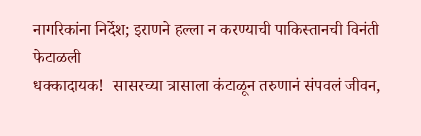नागरिकांना निर्देश; इराणने हल्ला न करण्याची पाकिस्तानची विनंती फेटाळली
धक्कादायक!  सासरच्या त्रासाला कंटाळून तरुणानं संपवलं जीवन,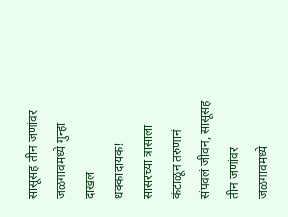सासूसह तीन जणांवर जळगावमध्ये गुन्हा दाखल
धक्कादायक!  सासरच्या त्रासाला कंटाळून तरुणानं संपवलं जीवन, सासूसह तीन जणांवर जळगावमध्ये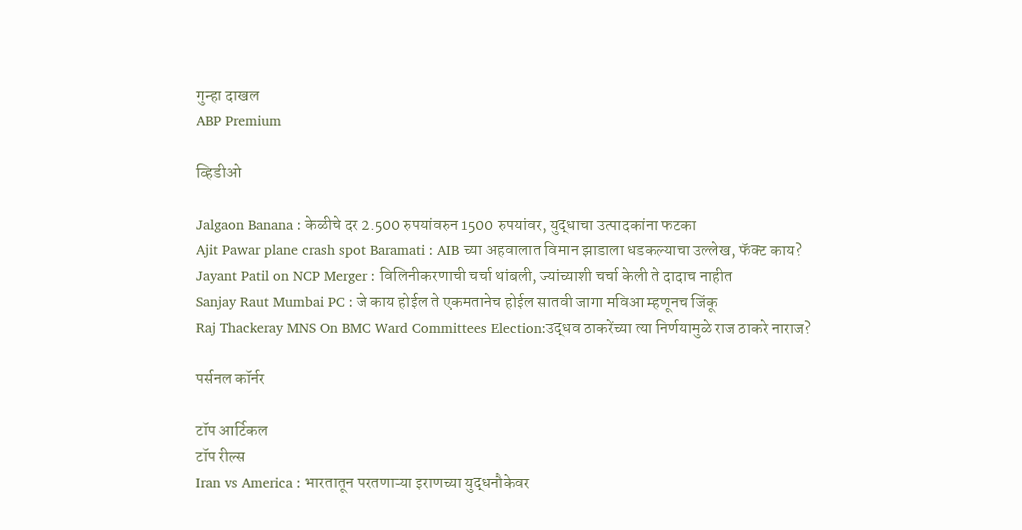गुन्हा दाखल
ABP Premium

व्हिडीओ

Jalgaon Banana : केळीचे दर 2.500 रुपयांवरुन 1500 रुपयांवर, युद्धाचा उत्पादकांना फटका
Ajit Pawar plane crash spot Baramati : AIB च्या अहवालात विमान झाडाला धडकल्याचा उल्लेख, फॅक्ट काय?
Jayant Patil on NCP Merger : विलिनीकरणाची चर्चा थांबली, ज्यांच्याशी चर्चा केली ते दादाच नाहीत
Sanjay Raut Mumbai PC : जे काय होईल ते एकमतानेच होईल सातवी जागा मविआ म्हणूनच जिंकू
Raj Thackeray MNS On BMC Ward Committees Election:उद्धव ठाकरेंच्या त्या निर्णयामुळे राज ठाकरे नाराज?

पर्सनल कॉर्नर

टॉप आर्टिकल
टॉप रील्स
Iran vs America : भारतातून परतणाऱ्या इराणच्या युद्धनौकेवर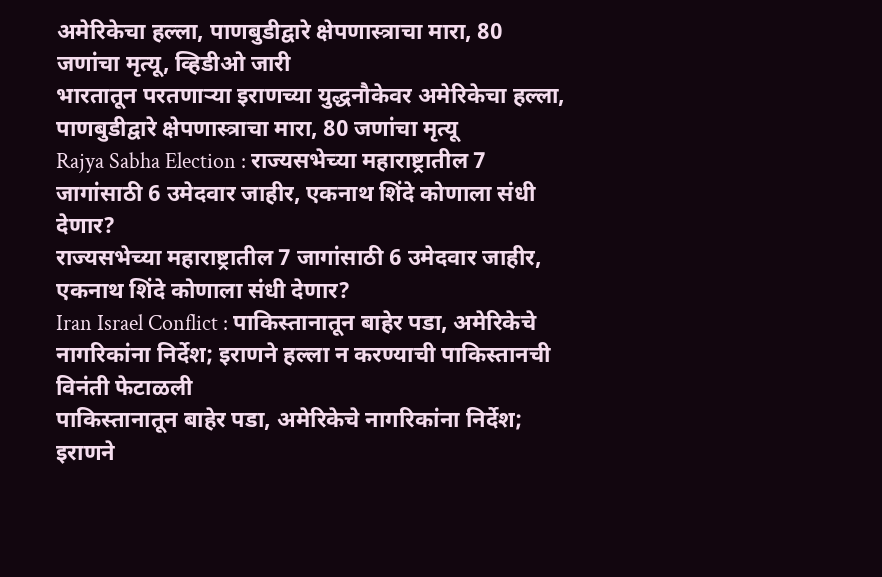अमेरिकेचा हल्ला, पाणबुडीद्वारे क्षेपणास्त्राचा मारा, 80 जणांचा मृत्यू, व्हिडीओ जारी
भारतातून परतणाऱ्या इराणच्या युद्धनौकेवर अमेरिकेचा हल्ला, पाणबुडीद्वारे क्षेपणास्त्राचा मारा, 80 जणांचा मृत्यू
Rajya Sabha Election : राज्यसभेच्या महाराष्ट्रातील 7 जागांसाठी 6 उमेदवार जाहीर, एकनाथ शिंदे कोणाला संधी देणार?
राज्यसभेच्या महाराष्ट्रातील 7 जागांसाठी 6 उमेदवार जाहीर, एकनाथ शिंदे कोणाला संधी देणार?
Iran Israel Conflict : पाकिस्तानातून बाहेर पडा, अमेरिकेचे नागरिकांना निर्देश; इराणने हल्ला न करण्याची पाकिस्तानची विनंती फेटाळली
पाकिस्तानातून बाहेर पडा, अमेरिकेचे नागरिकांना निर्देश; इराणने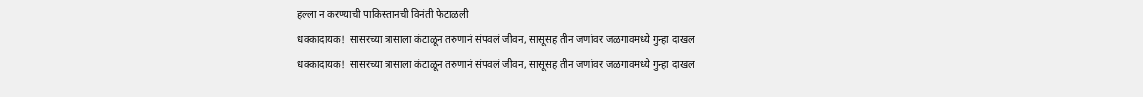हल्ला न करण्याची पाकिस्तानची विनंती फेटाळली
धक्कादायक!  सासरच्या त्रासाला कंटाळून तरुणानं संपवलं जीवन, सासूसह तीन जणांवर जळगावमध्ये गुन्हा दाखल
धक्कादायक!  सासरच्या त्रासाला कंटाळून तरुणानं संपवलं जीवन, सासूसह तीन जणांवर जळगावमध्ये गुन्हा दाखल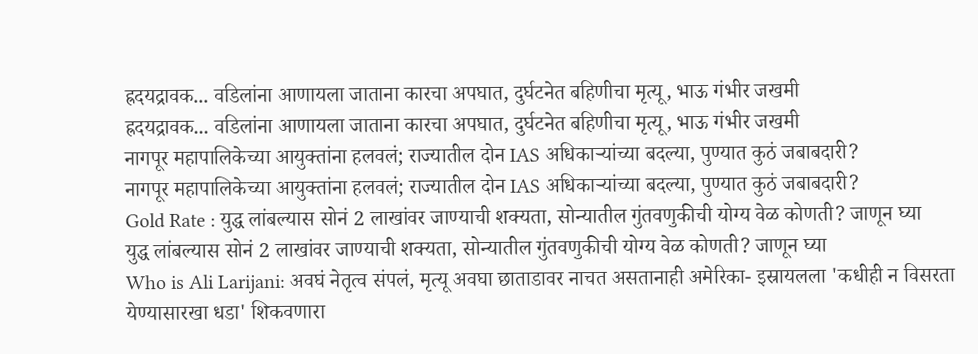ह्रदयद्रावक... वडिलांना आणायला जाताना कारचा अपघात, दुर्घटनेत बहिणीचा मृत्यू, भाऊ गंभीर जखमी
ह्रदयद्रावक... वडिलांना आणायला जाताना कारचा अपघात, दुर्घटनेत बहिणीचा मृत्यू, भाऊ गंभीर जखमी
नागपूर महापालिकेच्या आयुक्तांना हलवलं; राज्यातील दोन IAS अधिकाऱ्यांच्या बदल्या, पुण्यात कुठं जबाबदारी?
नागपूर महापालिकेच्या आयुक्तांना हलवलं; राज्यातील दोन IAS अधिकाऱ्यांच्या बदल्या, पुण्यात कुठं जबाबदारी?
Gold Rate : युद्ध लांबल्यास सोनं 2 लाखांवर जाण्याची शक्यता, सोन्यातील गुंतवणुकीची योग्य वेळ कोणती? जाणून घ्या
युद्ध लांबल्यास सोनं 2 लाखांवर जाण्याची शक्यता, सोन्यातील गुंतवणुकीची योग्य वेळ कोणती? जाणून घ्या
Who is Ali Larijani: अवघं नेतृत्व संपलं, मृत्यू अवघा छाताडावर नाचत असतानाही अमेरिका- इस्रायलला 'कधीही न विसरता येण्यासारखा धडा' शिकवणारा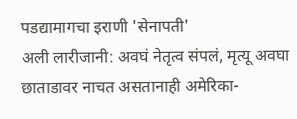पडद्यामागचा इराणी 'सेनापती'
अली लारीजानी: अवघं नेतृत्व संपलं, मृत्यू अवघा छाताडावर नाचत असतानाही अमेरिका-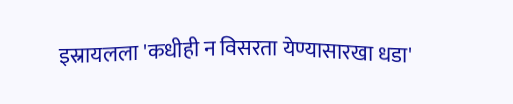इस्रायलला 'कधीही न विसरता येण्यासारखा धडा'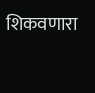शिकवणारा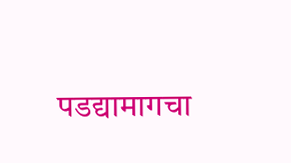पडद्यामागचा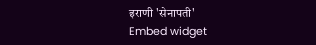इराणी 'सेनापती'
Embed widget